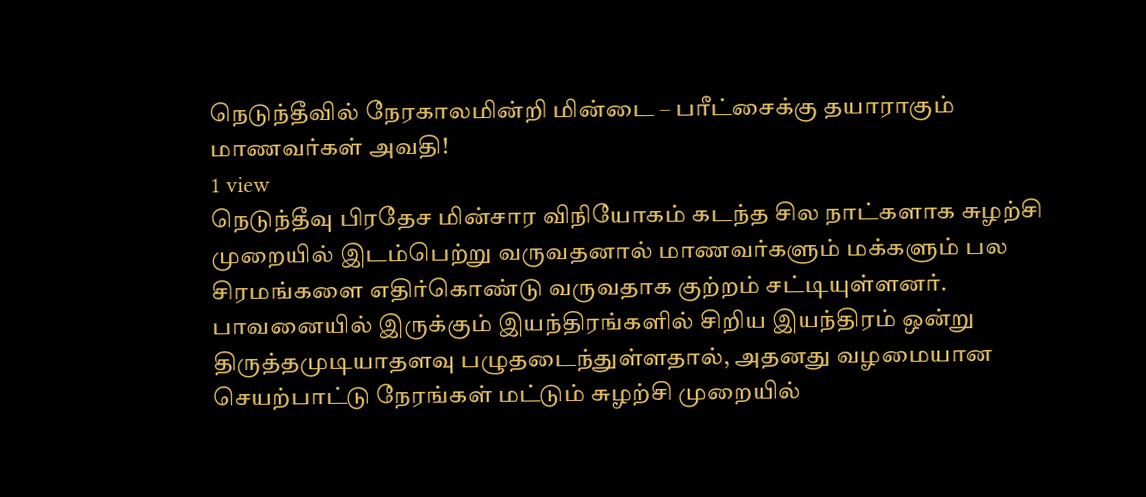நெடுந்தீவில் நேரகாலமின்றி மின்டை – பரீட்சைக்கு தயாராகும் மாணவர்கள் அவதி!
1 view
நெடுந்தீவு பிரதேச மின்சார விநியோகம் கடந்த சில நாட்களாக சுழற்சி முறையில் இடம்பெற்று வருவதனால் மாணவர்களும் மக்களும் பல சிரமங்களை எதிர்கொண்டு வருவதாக குற்றம் சட்டியுள்ளனர். பாவனையில் இருக்கும் இயந்திரங்களில் சிறிய இயந்திரம் ஒன்று திருத்தமுடியாதளவு பழுதடைந்துள்ளதால், அதனது வழமையான செயற்பாட்டு நேரங்கள் மட்டும் சுழற்சி முறையில்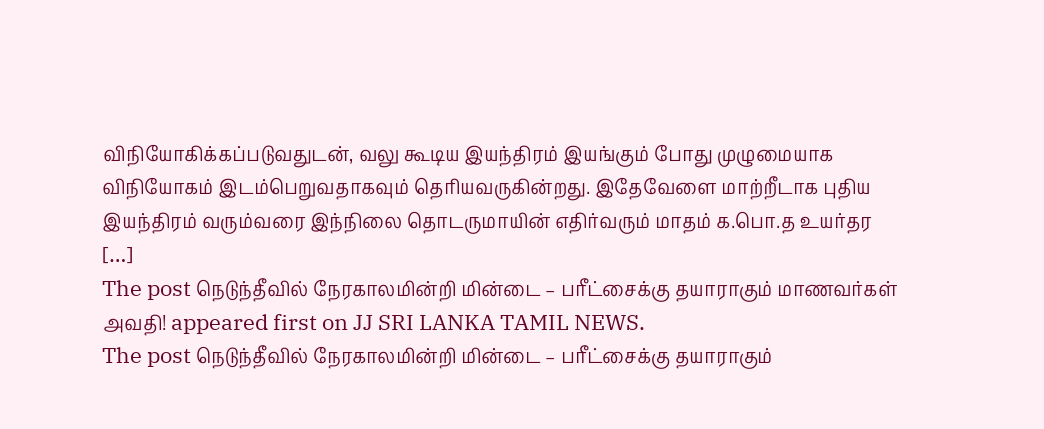விநியோகிக்கப்படுவதுடன், வலு கூடிய இயந்திரம் இயங்கும் போது முழுமையாக விநியோகம் இடம்பெறுவதாகவும் தெரியவருகின்றது. இதேவேளை மாற்றீடாக புதிய இயந்திரம் வரும்வரை இந்நிலை தொடருமாயின் எதிர்வரும் மாதம் க.பொ.த உயர்தர […]
The post நெடுந்தீவில் நேரகாலமின்றி மின்டை – பரீட்சைக்கு தயாராகும் மாணவர்கள் அவதி! appeared first on JJ SRI LANKA TAMIL NEWS.
The post நெடுந்தீவில் நேரகாலமின்றி மின்டை – பரீட்சைக்கு தயாராகும்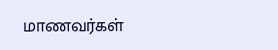மாணவர்கள்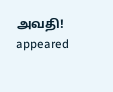அவதி! appeared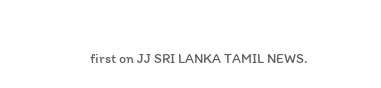first on JJ SRI LANKA TAMIL NEWS.